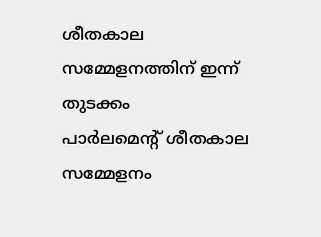ശീതകാല സമ്മേളനത്തിന് ഇന്ന് തുടക്കം
പാർലമെന്റ് ശീതകാല സമ്മേളനം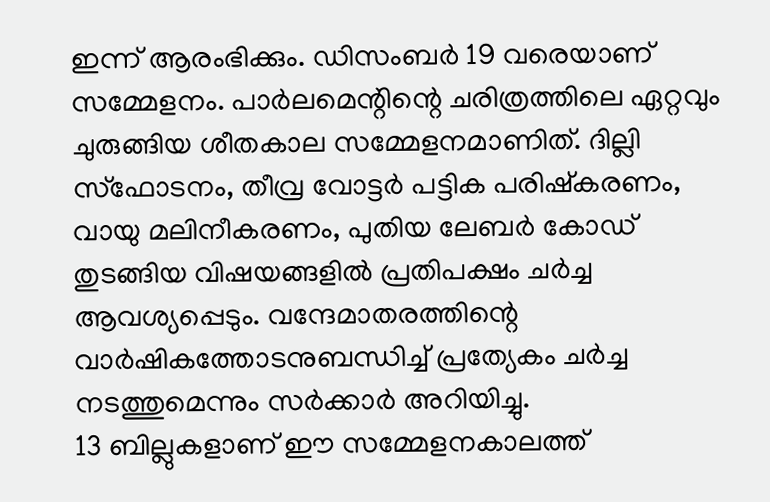ഇന്ന് ആരംഭിക്കും. ഡിസംബർ 19 വരെയാണ് സമ്മേളനം. പാർലമെന്റിന്റെ ചരിത്രത്തിലെ ഏറ്റവും ചുരുങ്ങിയ ശീതകാല സമ്മേളനമാണിത്. ദില്ലി സ്ഫോടനം, തീവ്ര വോട്ടർ പട്ടിക പരിഷ്കരണം, വായു മലിനീകരണം, പുതിയ ലേബർ കോഡ് തുടങ്ങിയ വിഷയങ്ങളിൽ പ്രതിപക്ഷം ചർച്ച ആവശ്യപ്പെടും. വന്ദേമാതരത്തിന്റെ വാർഷികത്തോടനുബന്ധിച്ച് പ്രത്യേകം ചർച്ച നടത്തുമെന്നും സർക്കാർ അറിയിച്ചു.
13 ബില്ലുകളാണ് ഈ സമ്മേളനകാലത്ത്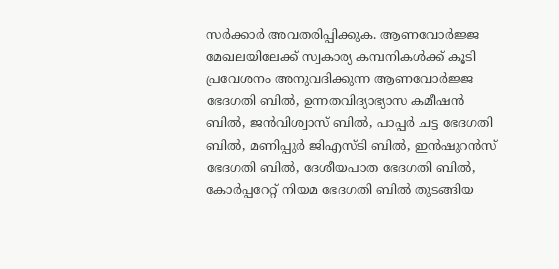സർക്കാർ അവതരിപ്പിക്കുക. ആണവോർജ്ജ മേഖലയിലേക്ക് സ്വകാര്യ കമ്പനികൾക്ക് കൂടി പ്രവേശനം അനുവദിക്കുന്ന ആണവോർജ്ജ ഭേദഗതി ബിൽ, ഉന്നതവിദ്യാഭ്യാസ കമീഷൻ ബിൽ, ജൻവിശ്വാസ് ബിൽ, പാപ്പർ ചട്ട ഭേദഗതി ബിൽ, മണിപ്പുർ ജിഎസ്ടി ബിൽ, ഇൻഷുറൻസ് ഭേദഗതി ബിൽ, ദേശീയപാത ഭേദഗതി ബിൽ, കോർപ്പറേറ്റ് നിയമ ഭേദഗതി ബിൽ തുടങ്ങിയ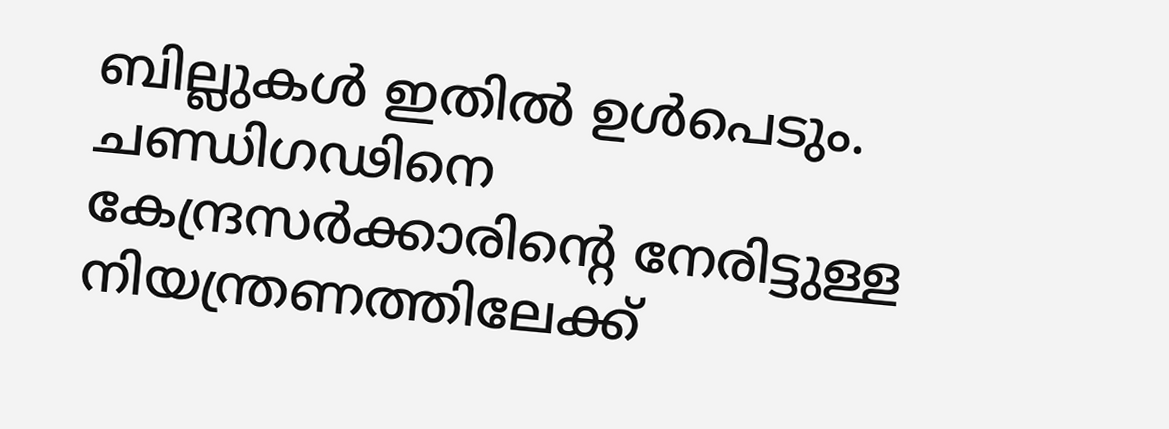ബില്ലുകൾ ഇതിൽ ഉൾപെടും. ചണ്ഡിഗഢിനെ കേന്ദ്രസർക്കാരിന്റെ നേരിട്ടുള്ള നിയന്ത്രണത്തിലേക്ക്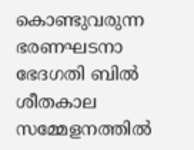കൊണ്ടുവരുന്ന ഭരണഘടനാ ഭേദഗതി ബിൽ ശീതകാല സമ്മേളനത്തിൽ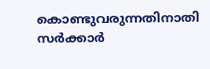കൊണ്ടുവരുന്നതിനാതി സർക്കാർ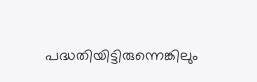പദ്ധതിയിട്ടിരുന്നെങ്കിലും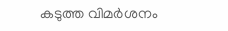കടുത്ത വിമർശനം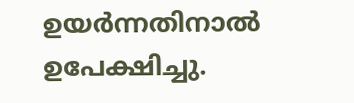ഉയർന്നതിനാൽ ഉപേക്ഷിച്ചു.